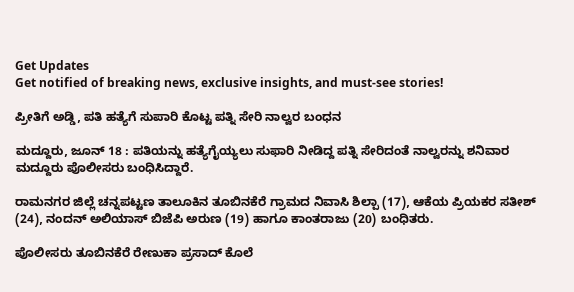Get Updates
Get notified of breaking news, exclusive insights, and must-see stories!

ಪ್ರೀತಿಗೆ ಅಡ್ಡಿ, ಪತಿ ಹತ್ಯೆಗೆ ಸುಪಾರಿ ಕೊಟ್ಟ ಪತ್ನಿ ಸೇರಿ ನಾಲ್ವರ ಬಂಧನ

ಮದ್ದೂರು, ಜೂನ್ 18 : ಪತಿಯನ್ನು ಹತ್ಯೆಗೈಯ್ಯಲು ಸುಫಾರಿ ನೀಡಿದ್ದ ಪತ್ನಿ ಸೇರಿದಂತೆ ನಾಲ್ವರನ್ನು ಶನಿವಾರ ಮದ್ದೂರು ಪೊಲೀಸರು ಬಂಧಿಸಿದ್ದಾರೆ.

ರಾಮನಗರ ಜಿಲ್ಲೆ ಚನ್ನಪಟ್ಟಣ ತಾಲೂಕಿನ ತೂಬಿನಕೆರೆ ಗ್ರಾಮದ ನಿವಾಸಿ ಶಿಲ್ಪಾ (17), ಆಕೆಯ ಪ್ರಿಯಕರ ಸತೀಶ್ (24), ನಂದನ್ ಅಲಿಯಾಸ್ ಬಿಜೆಪಿ ಅರುಣ (19) ಹಾಗೂ ಕಾಂತರಾಜು (20) ಬಂಧಿತರು.

ಪೊಲೀಸರು ತೂಬಿನಕೆರೆ ರೇಣುಕಾ ಪ್ರಸಾದ್ ಕೊಲೆ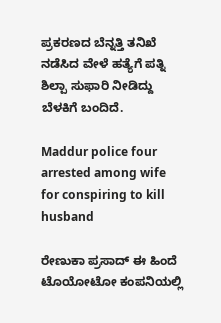ಪ್ರಕರಣದ ಬೆನ್ನತ್ತಿ ತನಿಖೆ ನಡೆಸಿದ ವೇಳೆ ಹತ್ಯೆಗೆ ಪತ್ನಿ ಶಿಲ್ಪಾ ಸುಫಾರಿ ನೀಡಿದ್ದು ಬೆಳಕಿಗೆ ಬಂದಿದೆ.

Maddur police four arrested among wife for conspiring to kill husband

ರೇಣುಕಾ ಪ್ರಸಾದ್ ಈ ಹಿಂದೆ ಟೊಯೋಟೋ ಕಂಪನಿಯಲ್ಲಿ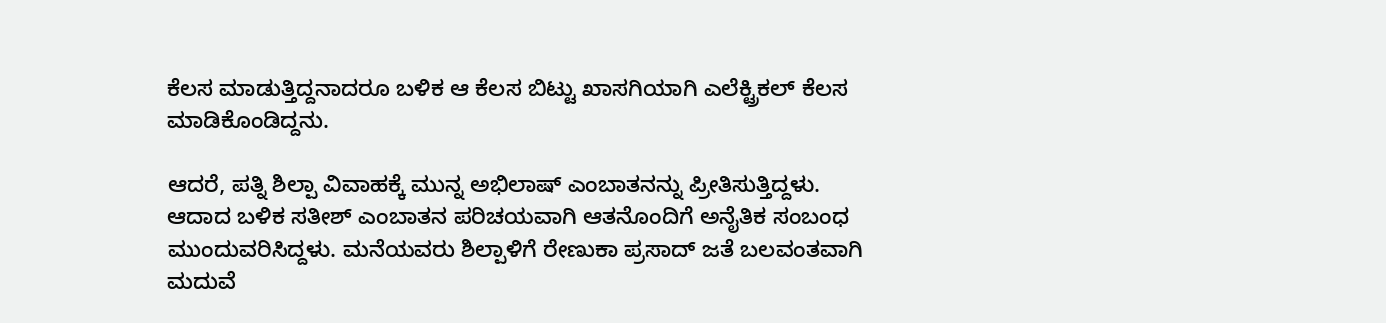ಕೆಲಸ ಮಾಡುತ್ತಿದ್ದನಾದರೂ ಬಳಿಕ ಆ ಕೆಲಸ ಬಿಟ್ಟು ಖಾಸಗಿಯಾಗಿ ಎಲೆಕ್ಟ್ರಿಕಲ್ ಕೆಲಸ ಮಾಡಿಕೊಂಡಿದ್ದನು.

ಆದರೆ, ಪತ್ನಿ ಶಿಲ್ಪಾ ವಿವಾಹಕ್ಕೆ ಮುನ್ನ ಅಭಿಲಾಷ್ ಎಂಬಾತನನ್ನು ಪ್ರೀತಿಸುತ್ತಿದ್ದಳು. ಆದಾದ ಬಳಿಕ ಸತೀಶ್ ಎಂಬಾತನ ಪರಿಚಯವಾಗಿ ಆತನೊಂದಿಗೆ ಅನೈತಿಕ ಸಂಬಂಧ ಮುಂದುವರಿಸಿದ್ದಳು. ಮನೆಯವರು ಶಿಲ್ಪಾಳಿಗೆ ರೇಣುಕಾ ಪ್ರಸಾದ್ ಜತೆ ಬಲವಂತವಾಗಿ ಮದುವೆ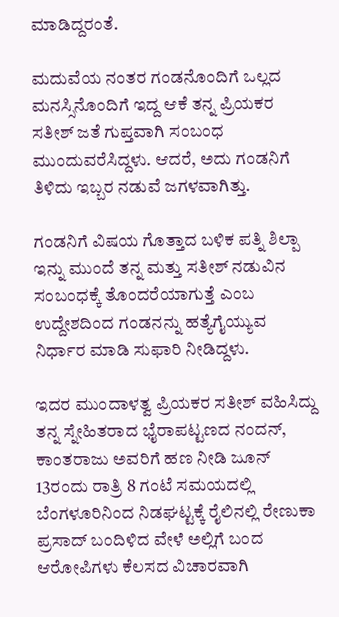ಮಾಡಿದ್ದರಂತೆ.

ಮದುವೆಯ ನಂತರ ಗಂಡನೊಂದಿಗೆ ಒಲ್ಲದ ಮನಸ್ಸಿನೊಂದಿಗೆ ಇದ್ದ ಆಕೆ ತನ್ನ ಪ್ರಿಯಕರ ಸತೀಶ್ ಜತೆ ಗುಪ್ತವಾಗಿ ಸಂಬಂಧ ಮುಂದುವರೆಸಿದ್ದಳು. ಆದರೆ, ಅದು ಗಂಡನಿಗೆ ತಿಳಿದು ಇಬ್ಬರ ನಡುವೆ ಜಗಳವಾಗಿತ್ತು.

ಗಂಡನಿಗೆ ವಿಷಯ ಗೊತ್ತಾದ ಬಳಿಕ ಪತ್ನಿ ಶಿಲ್ಪಾ ಇನ್ನು ಮುಂದೆ ತನ್ನ ಮತ್ತು ಸತೀಶ್ ನಡುವಿನ ಸಂಬಂಧಕ್ಕೆ ತೊಂದರೆಯಾಗುತ್ತೆ ಎಂಬ ಉದ್ದೇಶದಿಂದ ಗಂಡನನ್ನು ಹತ್ಯೆಗೈಯ್ಯುವ ನಿರ್ಧಾರ ಮಾಡಿ ಸುಫಾರಿ ನೀಡಿದ್ದಳು.

ಇದರ ಮುಂದಾಳತ್ವ ಪ್ರಿಯಕರ ಸತೀಶ್ ವಹಿಸಿದ್ದು ತನ್ನ ಸ್ನೇಹಿತರಾದ ಭೈರಾಪಟ್ಟಣದ ನಂದನ್, ಕಾಂತರಾಜು ಅವರಿಗೆ ಹಣ ನೀಡಿ ಜೂನ್ 13ರಂದು ರಾತ್ರಿ 8 ಗಂಟೆ ಸಮಯದಲ್ಲಿ ಬೆಂಗಳೂರಿನಿಂದ ನಿಡಘಟ್ಟಕ್ಕೆ ರೈಲಿನಲ್ಲಿ ರೇಣುಕಾ ಪ್ರಸಾದ್ ಬಂದಿಳಿದ ವೇಳೆ ಅಲ್ಲಿಗೆ ಬಂದ ಆರೋಪಿಗಳು ಕೆಲಸದ ವಿಚಾರವಾಗಿ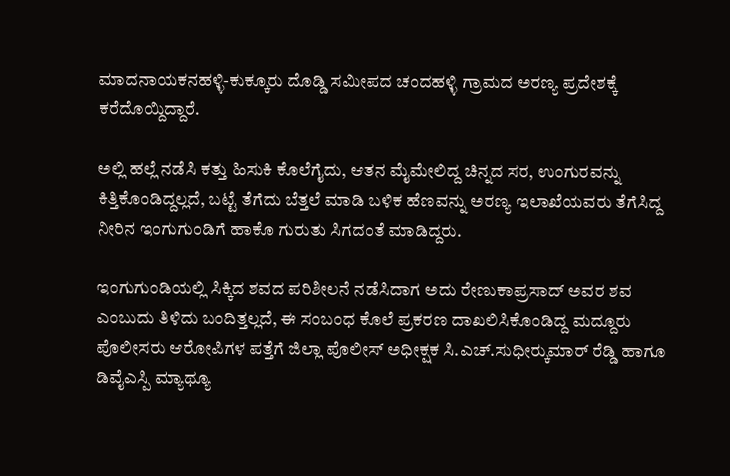ಮಾದನಾಯಕನಹಳ್ಳಿ-ಕುಕ್ಕೂರು ದೊಡ್ಡಿ ಸಮೀಪದ ಚಂದಹಳ್ಳಿ ಗ್ರಾಮದ ಅರಣ್ಯ ಪ್ರದೇಶಕ್ಕೆ ಕರೆದೊಯ್ದಿದ್ದಾರೆ.

ಅಲ್ಲಿ ಹಲ್ಲೆ ನಡೆಸಿ ಕತ್ತು ಹಿಸುಕಿ ಕೊಲೆಗೈದು, ಆತನ ಮೈಮೇಲಿದ್ದ ಚಿನ್ನದ ಸರ, ಉಂಗುರವನ್ನು ಕಿತ್ತಿಕೊಂಡಿದ್ದಲ್ಲದೆ, ಬಟ್ಟೆ ತೆಗೆದು ಬೆತ್ತಲೆ ಮಾಡಿ ಬಳಿಕ ಹೆಣವನ್ನು ಅರಣ್ಯ ಇಲಾಖೆಯವರು ತೆಗೆಸಿದ್ದ ನೀರಿನ ಇಂಗುಗುಂಡಿಗೆ ಹಾಕೊ ಗುರುತು ಸಿಗದಂತೆ ಮಾಡಿದ್ದರು.

ಇಂಗುಗುಂಡಿಯಲ್ಲಿ ಸಿಕ್ಕಿದ ಶವದ ಪರಿಶೀಲನೆ ನಡೆಸಿದಾಗ ಅದು ರೇಣುಕಾಪ್ರಸಾದ್ ಅವರ ಶವ ಎಂಬುದು ತಿಳಿದು ಬಂದಿತ್ತಲ್ಲದೆ, ಈ ಸಂಬಂಧ ಕೊಲೆ ಪ್ರಕರಣ ದಾಖಲಿಸಿಕೊಂಡಿದ್ದ ಮದ್ದೂರು ಪೊಲೀಸರು ಆರೋಪಿಗಳ ಪತ್ತೆಗೆ ಜಿಲ್ಲಾ ಪೊಲೀಸ್ ಅಧೀಕ್ಷಕ ಸಿ.ಎಚ್.ಸುಧೀರ್‍ಕುಮಾರ್ ರೆಡ್ಡಿ ಹಾಗೂ ಡಿವೈಎಸ್ಪಿ ಮ್ಯಾಥ್ಯೂ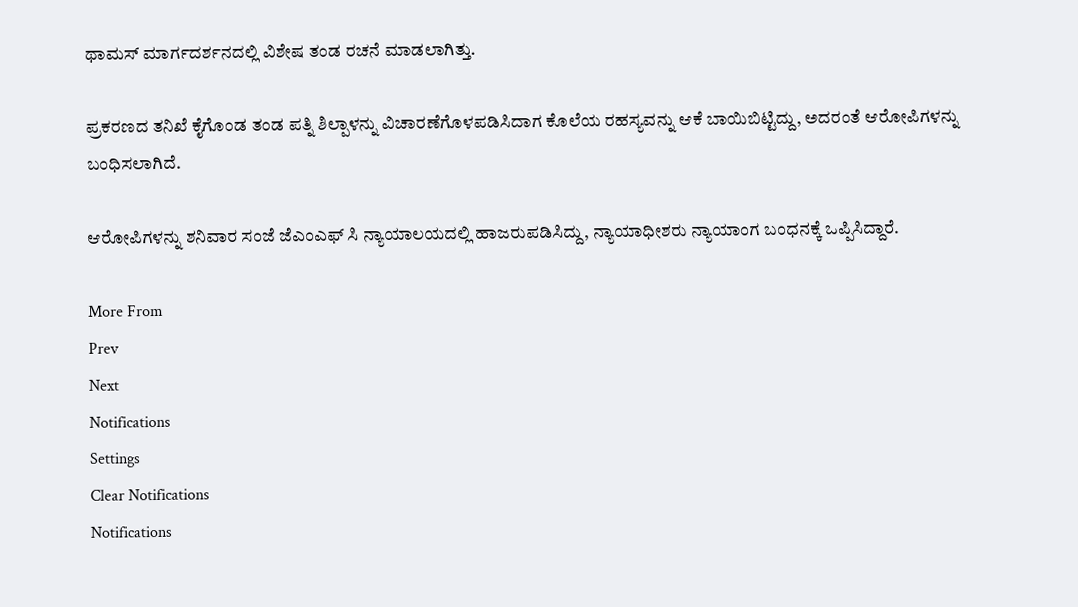ಥಾಮಸ್ ಮಾರ್ಗದರ್ಶನದಲ್ಲಿ ವಿಶೇಷ ತಂಡ ರಚನೆ ಮಾಡಲಾಗಿತ್ತು.

ಪ್ರಕರಣದ ತನಿಖೆ ಕೈಗೊಂಡ ತಂಡ ಪತ್ನಿ ಶಿಲ್ಪಾಳನ್ನು ವಿಚಾರಣೆಗೊಳಪಡಿಸಿದಾಗ ಕೊಲೆಯ ರಹಸ್ಯವನ್ನು ಆಕೆ ಬಾಯಿಬಿಟ್ಟಿದ್ದು, ಅದರಂತೆ ಆರೋಪಿಗಳನ್ನು ಬಂಧಿಸಲಾಗಿದೆ.

ಆರೋಪಿಗಳನ್ನು ಶನಿವಾರ ಸಂಜೆ ಜೆಎಂಎಫ್ ಸಿ ನ್ಯಾಯಾಲಯದಲ್ಲಿ ಹಾಜರುಪಡಿಸಿದ್ದು, ನ್ಯಾಯಾಧೀಶರು ನ್ಯಾಯಾಂಗ ಬಂಧನಕ್ಕೆ ಒಪ್ಪಿಸಿದ್ದಾರೆ.

More From
Prev
Next
Notifications
Settings
Clear Notifications
Notifications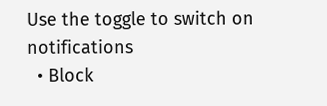Use the toggle to switch on notifications
  • Block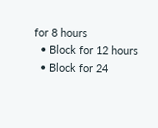for 8 hours
  • Block for 12 hours
  • Block for 24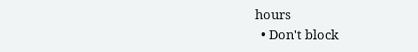hours
  • Don't block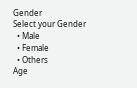Gender
Select your Gender
  • Male
  • Female
  • Others
Age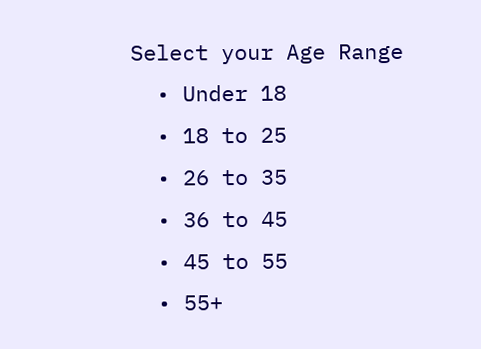Select your Age Range
  • Under 18
  • 18 to 25
  • 26 to 35
  • 36 to 45
  • 45 to 55
  • 55+